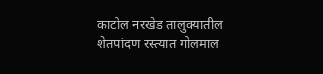काटोल नरखेड तालुक्यातील शेतपांदण रस्त्यात गोलमाल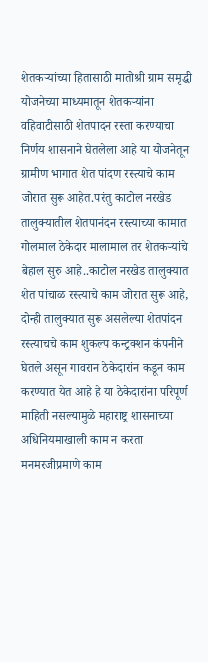शेतकऱ्यांच्या हितासाठी मातोश्री ग्राम समृद्धी योजनेच्या माध्यमातून शेतकऱ्यांना वहिवाटीसाठी शेतपादन रस्ता करण्याचा निर्णय शासनाने घेतलेला आहे या योजनेतून ग्रामीण भागात शेत पांदण रस्त्याचे काम जोरात सुरू आहेत.परंतु काटोल नरखेड तालुक्यातील शेतपानंदन रस्त्याच्या कामात गोलमाल ठेकेदार मालामाल तर शेतकऱ्यांचे बेहाल सुरु आहे..काटोल नरखेड तालुक्यात शेत पांचाळ रस्त्याचे काम जोरात सुरू आहे, दोन्ही तालुक्यात सुरू असलेल्या शेतपांदन रस्त्याचचे काम शुकल्प कन्ट्रक्शन कंपनीने घेतले असून गावरान ठेकेदारांन कडून काम करण्यात येत आहे हे या ठेकेदारांना परिपूर्ण माहिती नसल्यामुळे महाराष्ट्र शासनाच्या अधिनियमाखाली काम न करता मनमरजीप्रमाणे काम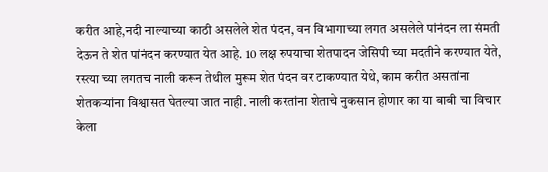करीत आहे,नदी नाल्याच्या काठी असलेले शेत पंदन, वन विभागाच्या लगत असलेले पांनंदन ला संमती देऊन ते शेत पांनंदन करण्यात येत आहे. 10 लक्ष रुपयाचा शेतपादन जेसिपी च्या मदतीने करण्यात येते, रस्त्या च्या लगतच नाली करून तेथील मुरूम शेत पंदन वर टाकण्यात येथे, काम करीत असतांना शेतकऱ्यांना विश्वासत घेतल्या जात नाही. नाली करतांना शेताचे नुकसान होणार का या बाबी चा विचार केला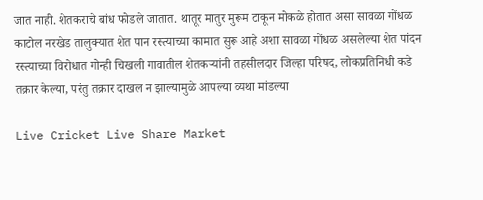जात नाही. शेतकराचे बांध फोडले जातात. थातूर मातुर मुरूम टाकून मोकळे होतात असा सावळा गोंधळ काटोल नरखेड तालुक्यात शेत पान रस्त्याच्या कामात सुरू आहे अशा सावळा गोंधळ असलेल्या शेत पांदन रस्त्याच्या विरोधात गोन्ही चिखली गावातील शेतकऱ्यांनी तहसीलदार जिल्हा परिषद, लोकप्रतिनिधी कडे तक्रार केल्या, परंतु तक्रार दाखल न झाल्यामुळे आपल्या व्यथा मांडल्या

Live Cricket Live Share Market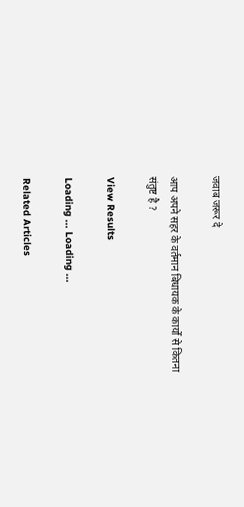जवाब जरूर दे

आप अपने सहर के वर्तमान बिधायक के कार्यों से कितना संतुष्ट है ?

View Results

Loading ... Loading ...

Related Articles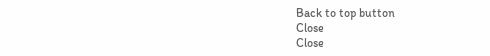Back to top button
Close
Close